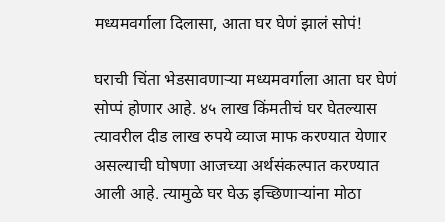मध्यमवर्गाला दिलासा, आता घर घेणं झालं सोपं!

घराची चिंता भेडसावणाऱ्या मध्यमवर्गाला आता घर घेणं सोप्पं होणार आहे. ४५ लाख किंमतीचं घर घेतल्यास त्यावरील दीड लाख रुपये व्याज माफ करण्यात येणार असल्याची घोषणा आजच्या अर्थसंकल्पात करण्यात आली आहे. त्यामुळे घर घेऊ इच्छिणाऱ्यांना मोठा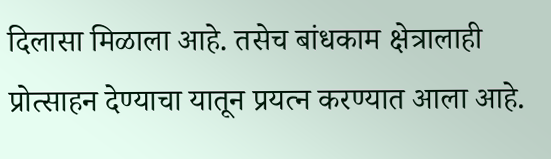दिलासा मिळाला आहे. तसेच बांधकाम क्षेत्रालाही प्रोत्साहन देण्याचा यातून प्रयत्न करण्यात आला आहे.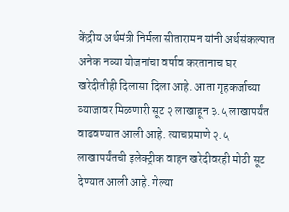केंद्रीय अर्थमंत्री निर्मला सीतारामन यांनी अर्थसंकल्पात अनेक नव्या योजनांचा वर्षाव करतानाच घर खरेदीतीही दिलासा दिला आहे. आता गृहकर्जाच्या व्याजावर मिळणारी सूट २ लाखाहून ३.५ लाखापर्यंत वाढवण्यात आली आहे. त्याचप्रमाणे २.५ लाखापर्यंतची इलेक्ट्रीक वाहन खरेदीवरही मोठी सूट देण्यात आली आहे. गेल्या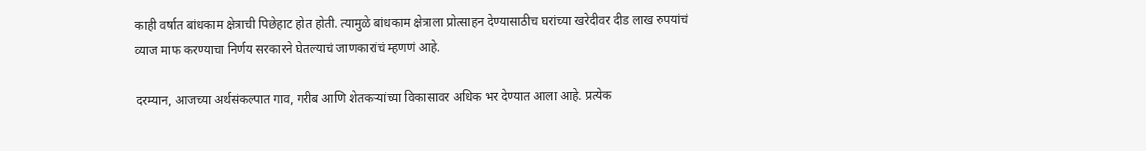काही वर्षात बांधकाम क्षेत्राची पिछेहाट होत होती. त्यामुळे बांधकाम क्षेत्राला प्रोत्साहन देण्यासाठीच घरांच्या खरेदीवर दीड लाख रुपयांचं व्याज माफ करण्याचा निर्णय सरकारने घेतल्याचं जाणकारांचं म्हणणं आहे.

दरम्यान, आजच्या अर्थसंकल्पात गाव, गरीब आणि शेतकऱ्यांच्या विकासावर अधिक भर देण्यात आला आहे. प्रत्येक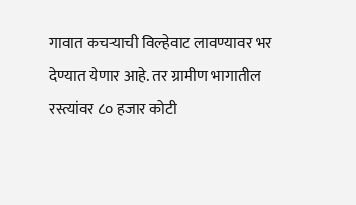गावात कचऱ्याची विल्हेवाट लावण्यावर भर देण्यात येणार आहे. तर ग्रामीण भागातील रस्त्यांवर ८० हजार कोटी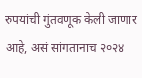रुपयांची गुंतवणूक केली जाणार आहे, असं सांगतानाच २०२४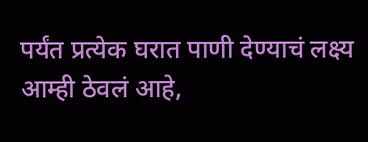पर्यंत प्रत्येक घरात पाणी देण्याचं लक्ष्य आम्ही ठेवलं आहे,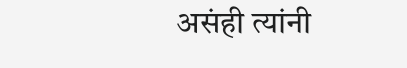असंही त्यांनी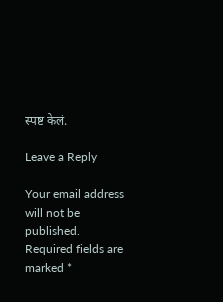स्पष्ट केलं.

Leave a Reply

Your email address will not be published. Required fields are marked *